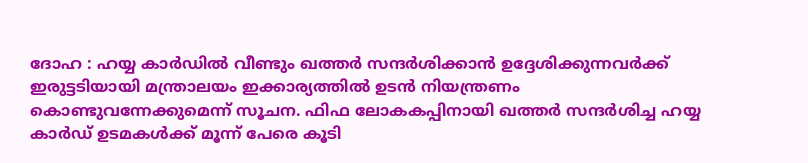ദോഹ : ഹയ്യ കാർഡിൽ വീണ്ടും ഖത്തർ സന്ദർശിക്കാൻ ഉദ്ദേശിക്കുന്നവർക്ക് ഇരുട്ടടിയായി മന്ത്രാലയം ഇക്കാര്യത്തിൽ ഉടൻ നിയന്ത്രണം കൊണ്ടുവന്നേക്കുമെന്ന് സൂചന. ഫിഫ ലോകകപ്പിനായി ഖത്തർ സന്ദർശിച്ച ഹയ്യ കാർഡ് ഉടമകൾക്ക് മൂന്ന് പേരെ കൂടി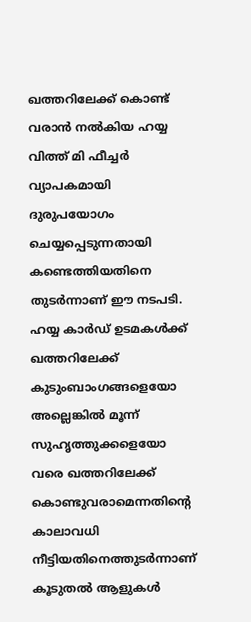ഖത്തറിലേക്ക് കൊണ്ട് വരാൻ നൽകിയ ഹയ്യ വിത്ത് മി ഫീച്ചർ വ്യാപകമായി ദുരുപയോഗം ചെയ്യപ്പെടുന്നതായി കണ്ടെത്തിയതിനെ തുടർന്നാണ് ഈ നടപടി.
ഹയ്യ കാർഡ് ഉടമകൾക്ക് ഖത്തറിലേക്ക് കുടുംബാംഗങ്ങളെയോ അല്ലെങ്കിൽ മൂന്ന് സുഹൃത്തുക്കളെയോ വരെ ഖത്തറിലേക്ക് കൊണ്ടുവരാമെന്നതിന്റെ കാലാവധി നീട്ടിയതിനെത്തുടർന്നാണ് കൂടുതൽ ആളുകൾ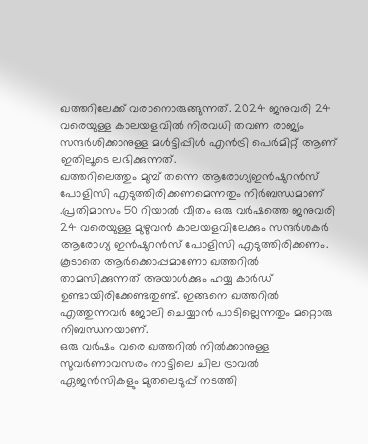ഖത്തറിലേക്ക് വരാനൊരുങ്ങുന്നത്. 2024 ജനുവരി 24 വരെയുള്ള കാലയളവിൽ നിരവധി തവണ രാജ്യം സന്ദർശിക്കാനുള്ള മൾട്ടിപ്പിൾ എൻട്രി പെർമിറ്റ് ആണ് ഇതിലൂടെ ലഭിക്കുന്നത്.
ഖത്തറിലെത്തും മുമ്പ് തന്നെ ആരോഗ്യഇൻഷുറൻസ് പോളിസി എടുത്തിരിക്കണമെന്നതും നിർബന്ധമാണ് .പ്രതിമാസം 50 റിയാൽ വീതം ഒരു വർഷത്തെ ജനുവരി 24 വരെയുള്ള മുഴുവൻ കാലയളവിലേക്കും സന്ദർശകർ ആരോഗ്യ ഇൻഷുറൻസ് പോളിസി എടുത്തിരിക്കണം. കൂടാതെ ആർക്കൊപ്പമാണോ ഖത്തറിൽ താമസിക്കുന്നത് അയാൾക്കും ഹയ്യ കാർഡ് ഉണ്ടായിരിക്കേണ്ടതുണ്ട്. ഇങ്ങനെ ഖത്തറിൽ എത്തുന്നവർ ജോലി ചെയ്യാൻ പാടില്ലെന്നതും മറ്റൊരു നിബന്ധനയാണ്.
ഒരു വർഷം വരെ ഖത്തറിൽ നിൽക്കാനുള്ള സുവർണാവസരം നാട്ടിലെ ചില ട്രാവൽ ഏജൻസികളും മുതലെടുപ്പ് നടത്തി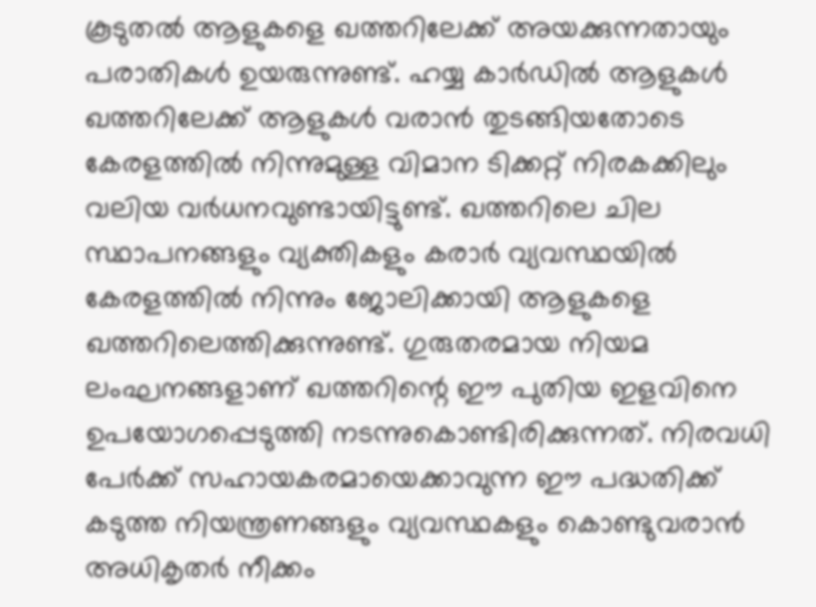കൂടുതൽ ആളുകളെ ഖത്തറിലേക്ക് അയക്കുന്നതായും പരാതികൾ ഉയരുന്നുണ്ട്. ഹയ്യ കാർഡിൽ ആളുകൾ ഖത്തറിലേക്ക് ആളുകൾ വരാൻ തുടങ്ങിയതോടെ കേരളത്തിൽ നിന്നുമുള്ള വിമാന ടിക്കറ്റ് നിരകക്കിലും വലിയ വർധനവുണ്ടായിട്ടുണ്ട്. ഖത്തറിലെ ചില സ്ഥാപനങ്ങളും വ്യക്തികളും കരാർ വ്യവസ്ഥയിൽ കേരളത്തിൽ നിന്നും ജോലിക്കായി ആളുകളെ ഖത്തറിലെത്തിക്കുന്നുണ്ട്. ഗുരുതരമായ നിയമ ലംഘനങ്ങളാണ് ഖത്തറിന്റെ ഈ പുതിയ ഇളവിനെ ഉപയോഗപ്പെടുത്തി നടന്നുകൊണ്ടിരിക്കുന്നത്. നിരവധി പേർക്ക് സഹായകരമായെക്കാവുന്ന ഈ പദ്ധതിക്ക് കടുത്ത നിയന്ത്രണങ്ങളും വ്യവസ്ഥകളും കൊണ്ടുവരാൻ അധികൃതർ നീക്കം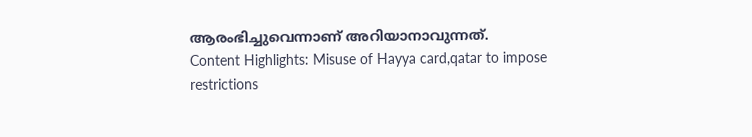ആരംഭിച്ചുവെന്നാണ് അറിയാനാവുന്നത്.
Content Highlights: Misuse of Hayya card,qatar to impose restrictions